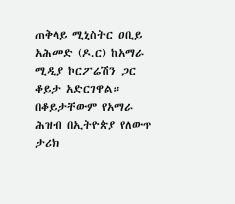ጠቅላይ ሚኒስትር ዐቢይ አሕመድ (ዶ.ር) ከአማራ ሚዲያ ኮርፖሬሽን ጋር ቆይታ አድርገዋል። በቆይታቸውም የአማራ ሕዝብ በኢትዮጵያ የለውጥ ታሪክ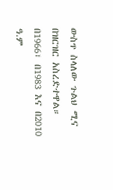ውስጥ ስላለው ጉልህ ሚና በዝርዝር አስረድተዋል።
በ1966፣ በ1983 እና በ2010 ዓ.ም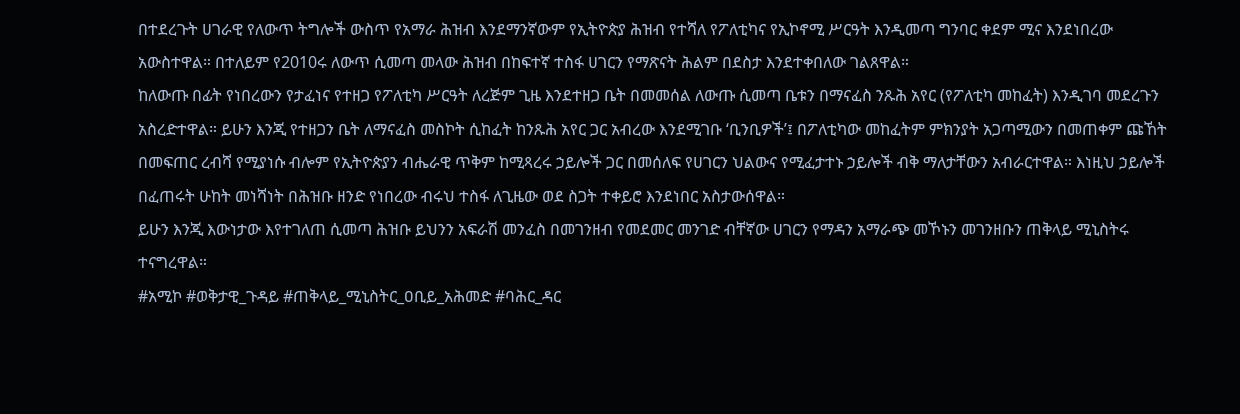በተደረጉት ሀገራዊ የለውጥ ትግሎች ውስጥ የአማራ ሕዝብ እንደማንኛውም የኢትዮጵያ ሕዝብ የተሻለ የፖለቲካና የኢኮኖሚ ሥርዓት እንዲመጣ ግንባር ቀደም ሚና እንደነበረው አውስተዋል። በተለይም የ2010ሩ ለውጥ ሲመጣ መላው ሕዝብ በከፍተኛ ተስፋ ሀገርን የማጽናት ሕልም በደስታ እንደተቀበለው ገልጸዋል።
ከለውጡ በፊት የነበረውን የታፈነና የተዘጋ የፖለቲካ ሥርዓት ለረጅም ጊዜ እንደተዘጋ ቤት በመመሰል ለውጡ ሲመጣ ቤቱን በማናፈስ ንጹሕ አየር (የፖለቲካ መከፈት) እንዲገባ መደረጉን አስረድተዋል። ይሁን እንጂ የተዘጋን ቤት ለማናፈስ መስኮት ሲከፈት ከንጹሕ አየር ጋር አብረው እንደሚገቡ ‘ቢንቢዎች’፤ በፖለቲካው መከፈትም ምክንያት አጋጣሚውን በመጠቀም ጩኸት በመፍጠር ረብሻ የሚያነሱ ብሎም የኢትዮጵያን ብሔራዊ ጥቅም ከሚጻረሩ ኃይሎች ጋር በመሰለፍ የሀገርን ህልውና የሚፈታተኑ ኃይሎች ብቅ ማለታቸውን አብራርተዋል። እነዚህ ኃይሎች በፈጠሩት ሁከት መነሻነት በሕዝቡ ዘንድ የነበረው ብሩህ ተስፋ ለጊዜው ወደ ስጋት ተቀይሮ እንደነበር አስታውሰዋል።
ይሁን እንጂ እውነታው እየተገለጠ ሲመጣ ሕዝቡ ይህንን አፍራሽ መንፈስ በመገንዘብ የመደመር መንገድ ብቸኛው ሀገርን የማዳን አማራጭ መኾኑን መገንዘቡን ጠቅላይ ሚኒስትሩ ተናግረዋል።
#አሚኮ #ወቅታዊ_ጉዳይ #ጠቅላይ_ሚኒስትር_ዐቢይ_አሕመድ #ባሕር_ዳር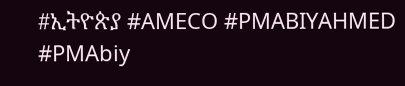#ኢትዮጵያ #AMECO #PMABIYAHMED #PMAbiy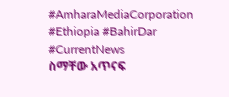#AmharaMediaCorporation #Ethiopia #BahirDar #CurrentNews
ስማቸው አጥናፍ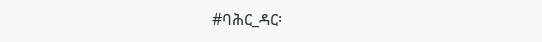#ባሕር_ዳር፡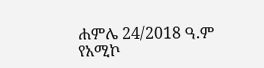ሐምሌ 24/2018 ዓ.ም
የአሚኮ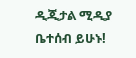ዲጂታል ሚዲያ ቤተሰብ ይሁኑ!